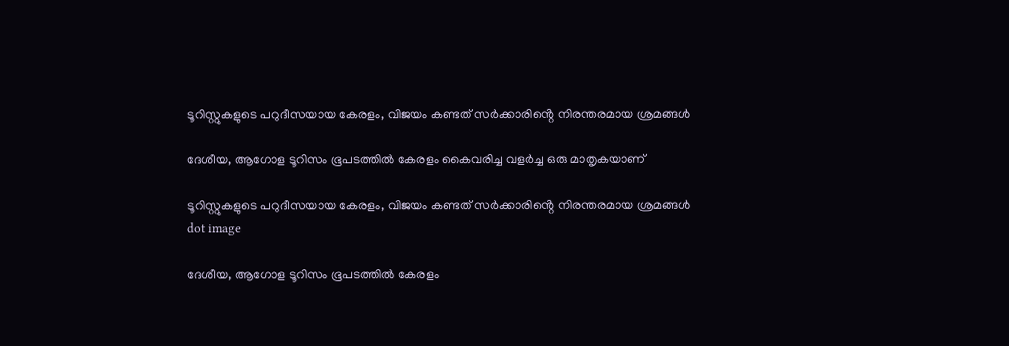ടൂറിസ്റ്റുകളുടെ പറുദീസയായ കേരളം, വിജയം കണ്ടത് സർക്കാരിൻ്റെ നിരന്തരമായ ശ്രമങ്ങൾ

ദേശീയ, ആഗോള ടൂറിസം ഭൂപടത്തിൽ കേരളം കൈവരിച്ച വളർച്ച ഒരു മാതൃകയാണ്

ടൂറിസ്റ്റുകളുടെ പറുദീസയായ കേരളം, വിജയം കണ്ടത് സർക്കാരിൻ്റെ നിരന്തരമായ ശ്രമങ്ങൾ
dot image

ദേശീയ, ആഗോള ടൂറിസം ഭൂപടത്തിൽ കേരളം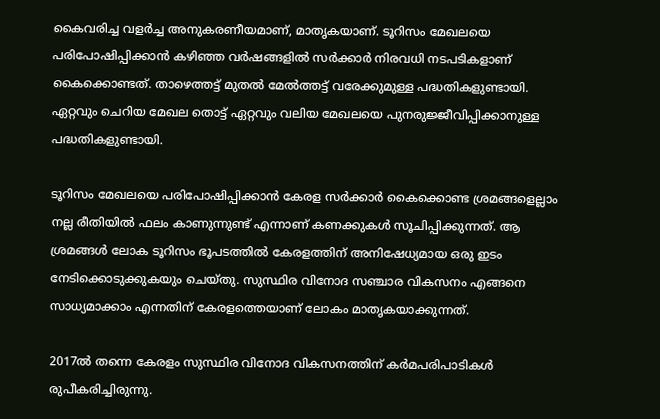കൈവരിച്ച വളർച്ച അനുകരണീയമാണ്, മാതൃകയാണ്. ടൂറിസം മേഖലയെ പരിപോഷിപ്പിക്കാൻ കഴിഞ്ഞ വർഷങ്ങളിൽ സർക്കാർ നിരവധി നടപടികളാണ് കൈക്കൊണ്ടത്. താഴെത്തട്ട് മുതൽ മേൽത്തട്ട് വരേക്കുമുള്ള പദ്ധതികളുണ്ടായി. ഏറ്റവും ചെറിയ മേഖല തൊട്ട് ഏറ്റവും വലിയ മേഖലയെ പുനരുജ്ജീവിപ്പിക്കാനുള്ള പദ്ധതികളുണ്ടായി.

ടൂറിസം മേഖലയെ പരിപോഷിപ്പിക്കാൻ കേരള സർക്കാർ കൈക്കൊണ്ട ശ്രമങ്ങളെല്ലാം നല്ല രീതിയിൽ ഫലം കാണുന്നുണ്ട് എന്നാണ് കണക്കുകൾ സൂചിപ്പിക്കുന്നത്. ആ ശ്രമങ്ങൾ ലോക ടൂറിസം ഭൂപടത്തിൽ കേരളത്തിന് അനിഷേധ്യമായ ഒരു ഇടം നേടിക്കൊടുക്കുകയും ചെയ്തു. സുസ്ഥിര വിനോദ സഞ്ചാര വികസനം എങ്ങനെ സാധ്യമാക്കാം എന്നതിന് കേരളത്തെയാണ് ലോകം മാതൃകയാക്കുന്നത്.

2017ൽ തന്നെ കേരളം സുസ്ഥിര വിനോദ വികസനത്തിന് കർമപരിപാടികൾ രുപീകരിച്ചിരുന്നു.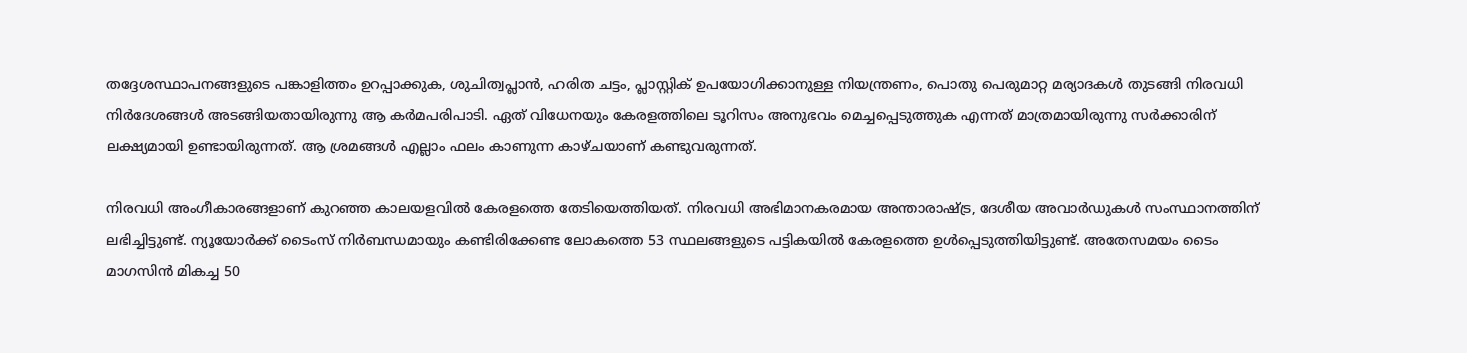തദ്ദേശസ്ഥാപനങ്ങളുടെ പങ്കാളിത്തം ഉറപ്പാക്കുക, ശുചിത്വപ്ലാൻ, ഹരിത ചട്ടം, പ്ലാസ്റ്റിക് ഉപയോഗിക്കാനുള്ള നിയന്ത്രണം, പൊതു പെരുമാറ്റ മര്യാദകൾ തുടങ്ങി നിരവധി നിർദേശങ്ങൾ അടങ്ങിയതായിരുന്നു ആ കർമപരിപാടി. ഏത് വിധേനയും കേരളത്തിലെ ടൂറിസം അനുഭവം മെച്ചപ്പെടുത്തുക എന്നത് മാത്രമായിരുന്നു സർക്കാരിന് ലക്ഷ്യമായി ഉണ്ടായിരുന്നത്. ആ ശ്രമങ്ങൾ എല്ലാം ഫലം കാണുന്ന കാഴ്ചയാണ് കണ്ടുവരുന്നത്.

നിരവധി അംഗീകാരങ്ങളാണ് കുറഞ്ഞ കാലയളവിൽ കേരളത്തെ തേടിയെത്തിയത്. നിരവധി അഭിമാനകരമായ അന്താരാഷ്ട്ര, ദേശീയ അവാർഡുകൾ സംസ്ഥാനത്തിന് ലഭിച്ചിട്ടുണ്ട്. ന്യൂയോർക്ക് ടൈംസ് നിർബന്ധമായും കണ്ടിരിക്കേണ്ട ലോകത്തെ 53 സ്ഥലങ്ങളുടെ പട്ടികയിൽ കേരളത്തെ ഉൾപ്പെടുത്തിയിട്ടുണ്ട്. അതേസമയം ടൈം മാഗസിൻ മികച്ച 50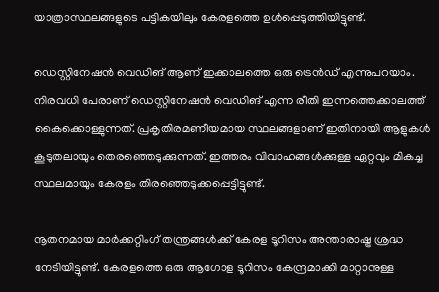യാത്രാസ്ഥലങ്ങളുടെ പട്ടികയിലും കേരളത്തെ ഉൾപ്പെടുത്തിയിട്ടുണ്ട്.

ഡെസ്റ്റിനേഷൻ വെഡിങ് ആണ് ഇക്കാലത്തെ ഒരു ട്രെൻഡ് എന്നുപറയാം. നിരവധി പേരാണ് ഡെസ്റ്റിനേഷൻ വെഡിങ് എന്ന രീതി ഇന്നത്തെക്കാലത്ത് കൈക്കൊള്ളുന്നത്. പ്രകൃതിരമണീയമായ സ്ഥലങ്ങളാണ് ഇതിനായി ആളുകൾ കൂടുതലായും തെരഞ്ഞെടുക്കുന്നത്. ഇത്തരം വിവാഹങ്ങൾക്കുള്ള ഏറ്റവും മികച്ച സ്ഥലമായും കേരളം തിരഞ്ഞെടുക്കപ്പെട്ടിട്ടുണ്ട്.

നൂതനമായ മാർക്കറ്റിംഗ് തന്ത്രങ്ങൾക്ക് കേരള ടൂറിസം അന്താരാഷ്ട്ര ശ്രദ്ധ നേടിയിട്ടുണ്ട്. കേരളത്തെ ഒരു ആഗോള ടൂറിസം കേന്ദ്രമാക്കി മാറ്റാനുള്ള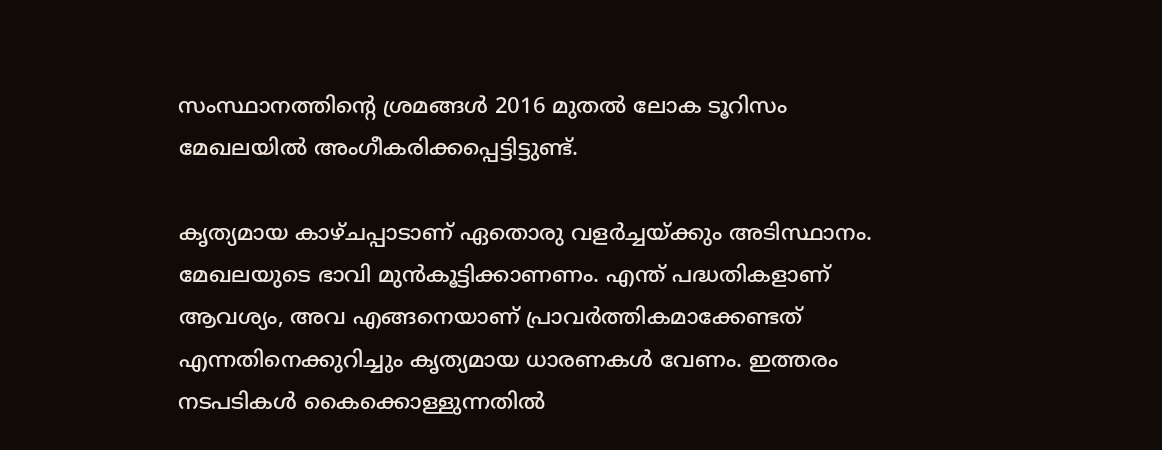സംസ്ഥാനത്തിന്റെ ശ്രമങ്ങൾ 2016 മുതൽ ലോക ടൂറിസം മേഖലയിൽ അംഗീകരിക്കപ്പെട്ടിട്ടുണ്ട്.

കൃത്യമായ കാഴ്ചപ്പാടാണ് ഏതൊരു വളർച്ചയ്ക്കും അടിസ്ഥാനം. മേഖലയുടെ ഭാവി മുൻകൂട്ടിക്കാണണം. എന്ത് പദ്ധതികളാണ് ആവശ്യം, അവ എങ്ങനെയാണ് പ്രാവർത്തികമാക്കേണ്ടത് എന്നതിനെക്കുറിച്ചും കൃത്യമായ ധാരണകൾ വേണം. ഇത്തരം നടപടികൾ കൈക്കൊള്ളുന്നതിൽ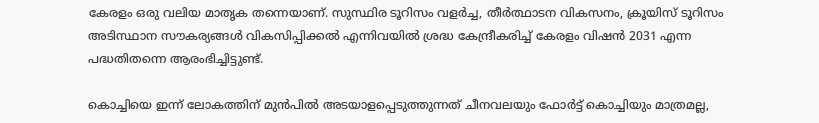കേരളം ഒരു വലിയ മാതൃക തന്നെയാണ്. സുസ്ഥിര ടൂറിസം വളർച്ച, തീർത്ഥാടന വികസനം, ക്രൂയിസ് ടൂറിസം അടിസ്ഥാന സൗകര്യങ്ങൾ വികസിപ്പിക്കൽ എന്നിവയിൽ ശ്രദ്ധ കേന്ദ്രീകരിച്ച് കേരളം വിഷൻ 2031 എന്ന പദ്ധതിതന്നെ ആരംഭിച്ചിട്ടുണ്ട്.

കൊച്ചിയെ ഇന്ന് ലോകത്തിന് മുൻപിൽ അടയാളപ്പെടുത്തുന്നത് ചീനവലയും ഫോർട്ട് കൊച്ചിയും മാത്രമല്ല,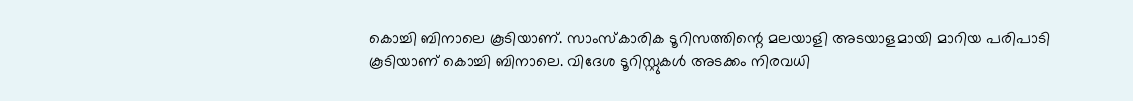കൊച്ചി ബിനാലെ കൂടിയാണ്. സാംസ്‌കാരിക ടൂറിസത്തിന്റെ മലയാളി അടയാളമായി മാറിയ പരിപാടി കൂടിയാണ് കൊച്ചി ബിനാലെ. വിദേശ ടൂറിസ്റ്റുകൾ അടക്കം നിരവധി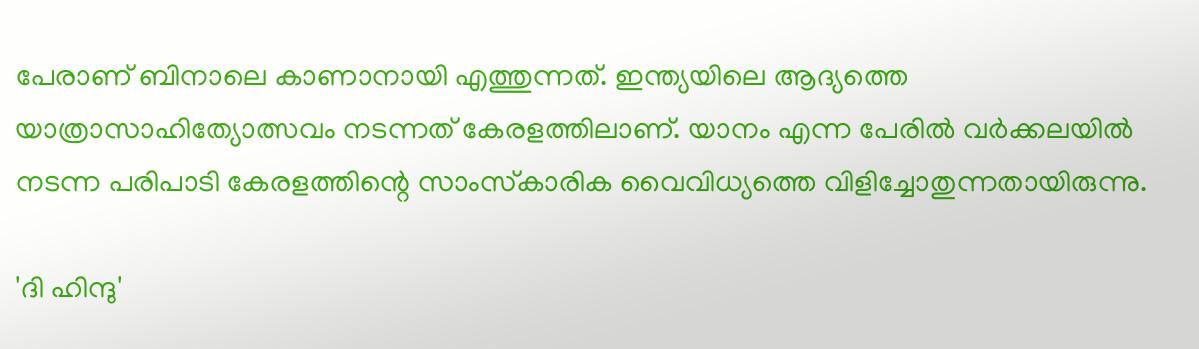പേരാണ് ബിനാലെ കാണാനായി എത്തുന്നത്. ഇന്ത്യയിലെ ആദ്യത്തെ യാത്രാസാഹിത്യോത്സവം നടന്നത് കേരളത്തിലാണ്. യാനം എന്ന പേരിൽ വർക്കലയിൽ നടന്ന പരിപാടി കേരളത്തിന്റെ സാംസ്‌കാരിക വൈവിധ്യത്തെ വിളിച്ചോതുന്നതായിരുന്നു.

'ദി ഹിന്ദു'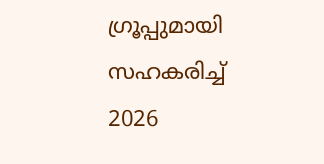ഗ്രൂപ്പുമായി സഹകരിച്ച് 2026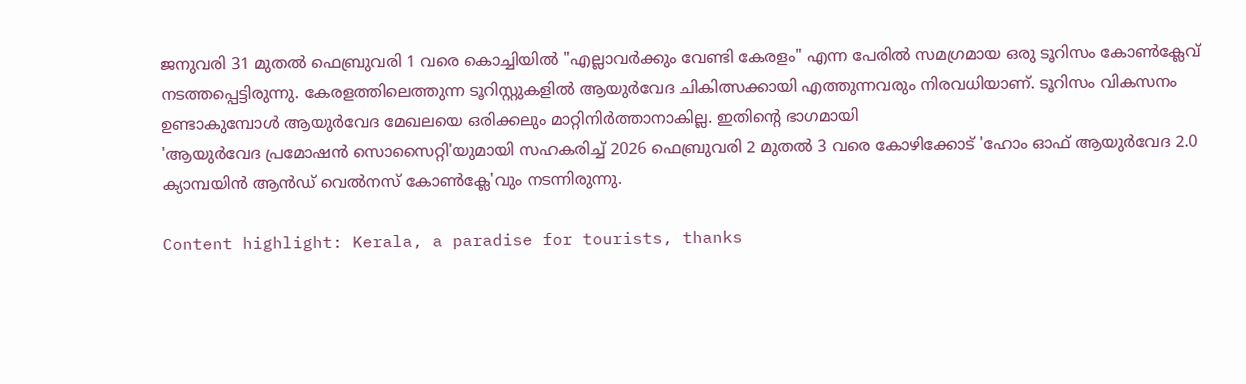ജനുവരി 31 മുതൽ ഫെബ്രുവരി 1 വരെ കൊച്ചിയിൽ "എല്ലാവർക്കും വേണ്ടി കേരളം" എന്ന പേരിൽ സമഗ്രമായ ഒരു ടൂറിസം കോൺക്ലേവ് നടത്തപ്പെട്ടിരുന്നു. കേരളത്തിലെത്തുന്ന ടൂറിസ്റ്റുകളിൽ ആയുർവേദ ചികിത്സക്കായി എത്തുന്നവരും നിരവധിയാണ്. ടൂറിസം വികസനം ഉണ്ടാകുമ്പോൾ ആയുർവേദ മേഖലയെ ഒരിക്കലും മാറ്റിനിർത്താനാകില്ല. ഇതിന്റെ ഭാഗമായി
'ആയുർവേദ പ്രമോഷൻ സൊസൈറ്റി'യുമായി സഹകരിച്ച് 2026 ഫെബ്രുവരി 2 മുതൽ 3 വരെ കോഴിക്കോട് 'ഹോം ഓഫ് ആയുർവേദ 2.0 ക്യാമ്പയിൻ ആൻഡ് വെൽനസ് കോൺക്ലേ'വും നടന്നിരുന്നു.

Content highlight: Kerala, a paradise for tourists, thanks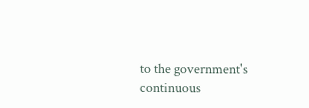to the government's continuous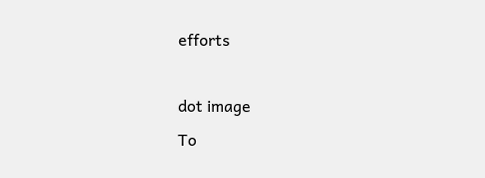efforts

dot image
To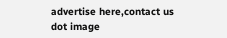advertise here,contact us
dot image